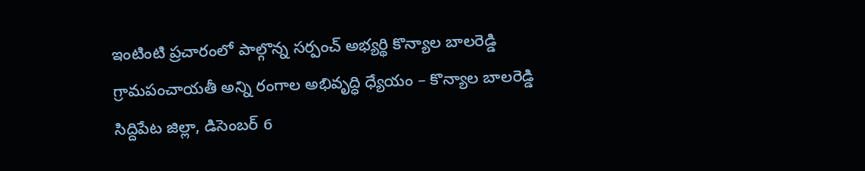ఇంటింటి ప్రచారంలో పాల్గొన్న సర్పంచ్ అభ్యర్థి కొన్యాల బాలరెడ్డి
గ్రామపంచాయతీ అన్ని రంగాల అభివృద్ధి ధ్యేయం – కొన్యాల బాలరెడ్డి
సిద్దిపేట జిల్లా, డిసెంబర్ 6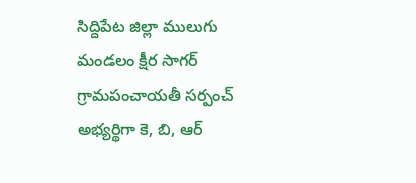సిద్దిపేట జిల్లా ములుగు మండలం క్షీర సాగర్ గ్రామపంచాయతీ సర్పంచ్ అభ్యర్థిగా కె, బి, ఆర్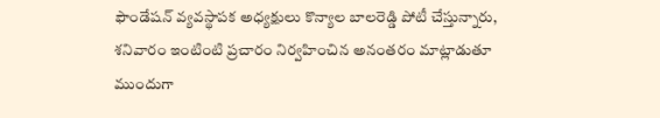ఫౌండేషన్ వ్యవస్థాపక అధ్యక్షులు కొన్యాల బాలరెడ్డి పోటీ చేస్తున్నారు, శనివారం ఇంటింటి ప్రచారం నిర్వహించిన అనంతరం మాట్లాడుతూ ముందుగా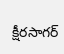క్షీరసాగర్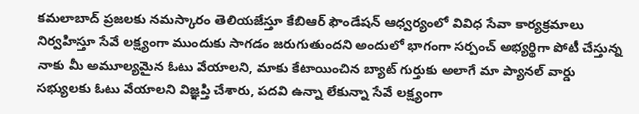కమలాబాద్ ప్రజలకు నమస్కారం తెలియజేస్తూ కేబిఆర్ ఫౌండేషన్ ఆధ్వర్యంలో వివిధ సేవా కార్యక్రమాలు నిర్వహిస్తూ సేవే లక్ష్యంగా ముందుకు సాగడం జరుగుతుందని అందులో భాగంగా సర్పంచ్ అభ్యర్థిగా పోటీ చేస్తున్న నాకు మీ అమూల్యమైన ఓటు వేయాలని, మాకు కేటాయించిన బ్యాట్ గుర్తుకు అలాగే మా ప్యానల్ వార్డు సభ్యులకు ఓటు వేయాలని విజ్ఞప్తి చేశారు, పదవి ఉన్నా లేకున్నా సేవే లక్ష్యంగా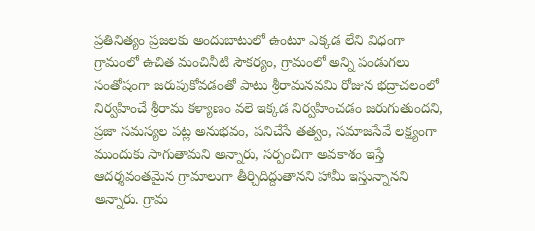ప్రతినిత్యం ప్రజలకు అందుబాటులో ఉంటూ ఎక్కడ లేని విధంగా గ్రామంలో ఉచిత మంచినీటి సౌకర్యం, గ్రామంలో అన్ని పండుగలు సంతోషంగా జరుపుకోవడంతో పాటు శ్రీరామనవమి రోజున భద్రాచలంలో నిర్వహించే శ్రీరామ కళ్యాణం వలె ఇక్కడ నిర్వహించడం జరుగుతుందని, ప్రజా సమస్యల పట్ల అనుభవం, పనిచేసే తత్వం, సమాజసేవే లక్ష్యంగా ముందుకు సాగుతామని అన్నారు, సర్పంచిగా అవకాశం ఇస్తే ఆదర్శవంతమైన గ్రామాలుగా తీర్చిదిద్దుతానని హామీ ఇస్తున్నానని అన్నారు. గ్రామ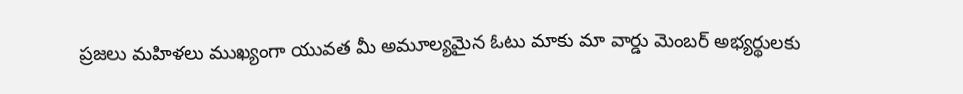ప్రజలు మహిళలు ముఖ్యంగా యువత మీ అమూల్యమైన ఓటు మాకు మా వార్డు మెంబర్ అభ్యర్థులకు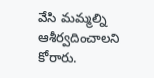వేసి మమ్మల్ని ఆశీర్వదించాలని కోరారు.